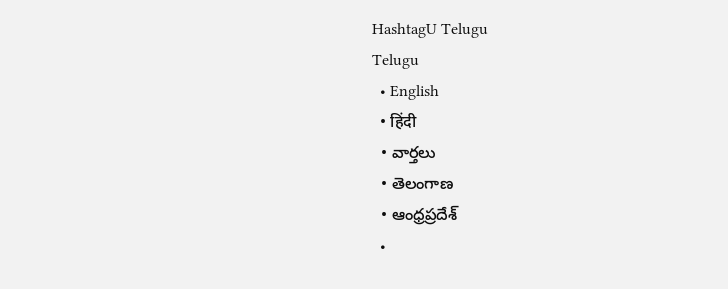HashtagU Telugu
Telugu
  • English
  • हिंदी
  • వార్తలు
  • తెలంగాణ
  • ఆంధ్రప్రదేశ్
  •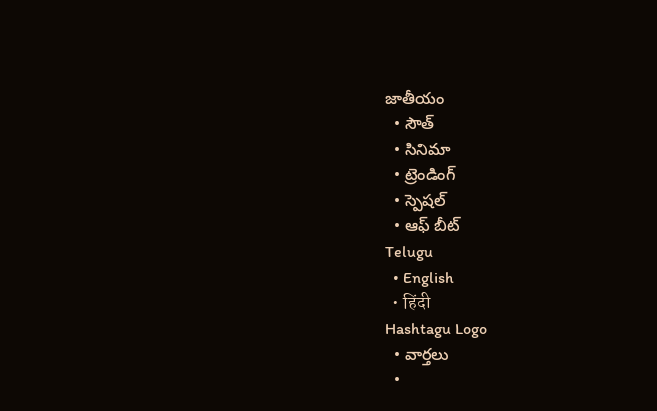జాతీయం
  • సౌత్
  • సినిమా
  • ట్రెండింగ్
  • స్పెషల్
  • ఆఫ్ బీట్
Telugu
  • English
  • हिंदी
Hashtagu Logo
  • వార్తలు
  •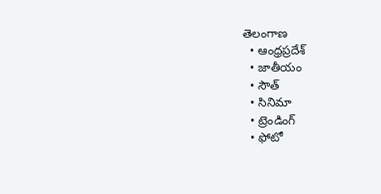తెలంగాణ
  • ఆంధ్రప్రదేశ్
  • జాతీయం
  • సౌత్
  • సినిమా
  • ట్రెండింగ్
  • ఫోటో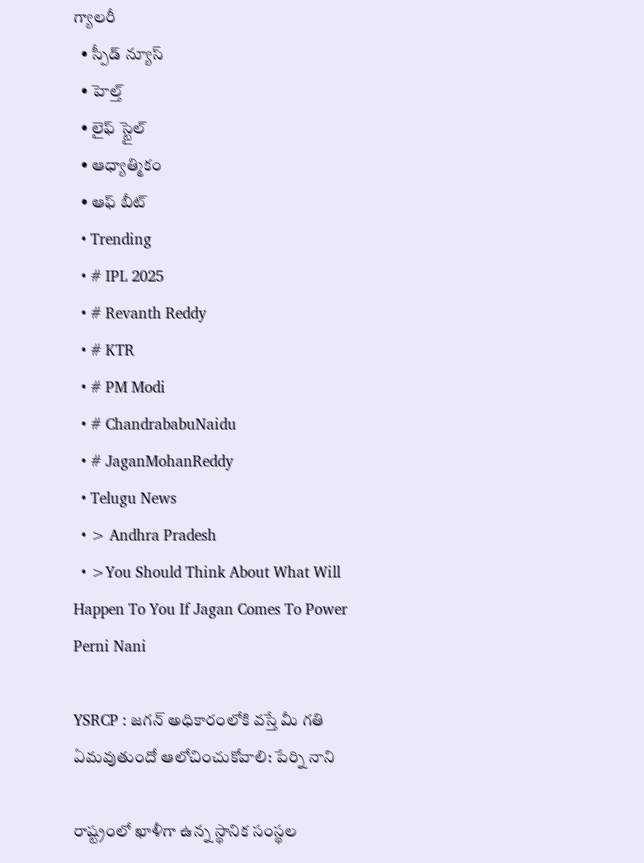గ్యాలరీ
  • స్పీడ్ న్యూస్
  • హెల్త్
  • లైఫ్ స్టైల్
  • ఆధ్యాత్మికం
  • ఆఫ్ బీట్
  • Trending
  • # IPL 2025
  • # Revanth Reddy
  • # KTR
  • # PM Modi
  • # ChandrababuNaidu
  • # JaganMohanReddy
  • Telugu News
  • > Andhra Pradesh
  • >You Should Think About What Will Happen To You If Jagan Comes To Power Perni Nani

YSRCP : జగన్ అధికారంలోకి వస్తే మీ గతి ఏమవుతుందో ఆలోచించుకోవాలి: పేర్ని నాని

రాష్ట్రంలో ఖాళీగా ఉన్న స్థానిక సంస్థల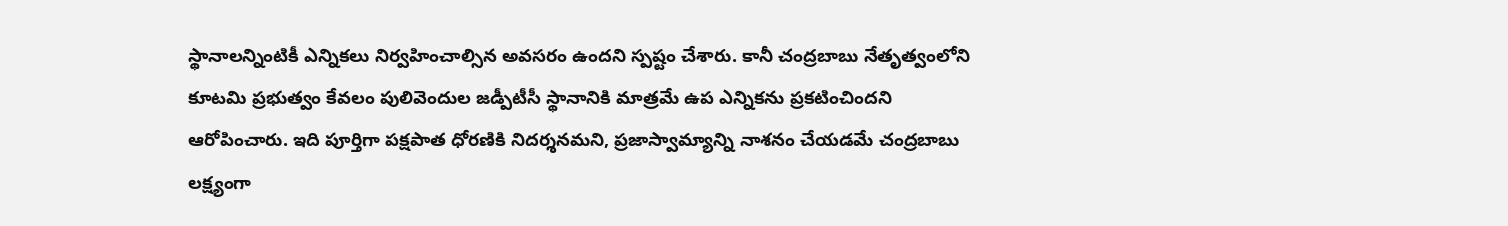స్థానాలన్నింటికీ ఎన్నికలు నిర్వహించాల్సిన అవసరం ఉందని స్పష్టం చేశారు. కానీ చంద్రబాబు నేతృత్వంలోని కూటమి ప్రభుత్వం కేవలం పులివెందుల జడ్పీటీసీ స్థానానికి మాత్రమే ఉప ఎన్నికను ప్రకటించిందని ఆరోపించారు. ఇది పూర్తిగా పక్షపాత ధోరణికి నిదర్శనమని, ప్రజాస్వామ్యాన్ని నాశనం చేయడమే చంద్రబాబు లక్ష్యంగా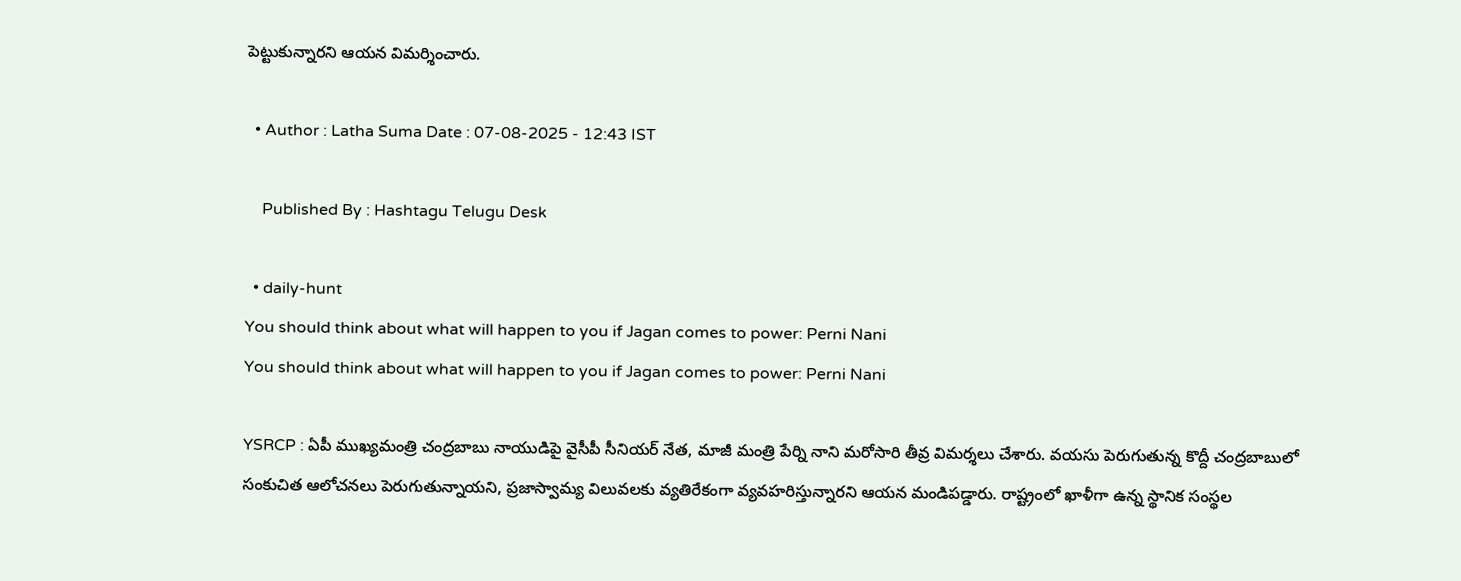పెట్టుకున్నారని ఆయన విమర్శించారు.

  • Author : Latha Suma Date : 07-08-2025 - 12:43 IST

    Published By : Hashtagu Telugu Desk

  • daily-hunt
You should think about what will happen to you if Jagan comes to power: Perni Nani
You should think about what will happen to you if Jagan comes to power: Perni Nani

YSRCP : ఏపీ ముఖ్యమంత్రి చంద్రబాబు నాయుడిపై వైసీపీ సీనియర్ నేత, మాజీ మంత్రి పేర్ని నాని మరోసారి తీవ్ర విమర్శలు చేశారు. వయసు పెరుగుతున్న కొద్దీ చంద్రబాబులో సంకుచిత ఆలోచనలు పెరుగుతున్నాయని, ప్రజాస్వామ్య విలువలకు వ్యతిరేకంగా వ్యవహరిస్తున్నారని ఆయన మండిపడ్డారు. రాష్ట్రంలో ఖాళీగా ఉన్న స్థానిక సంస్థల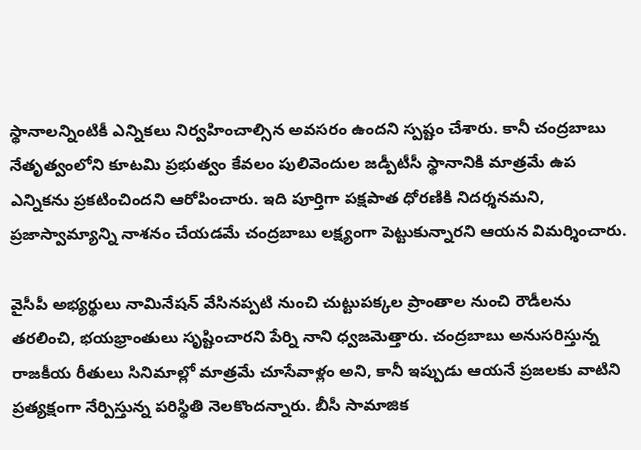స్థానాలన్నింటికీ ఎన్నికలు నిర్వహించాల్సిన అవసరం ఉందని స్పష్టం చేశారు. కానీ చంద్రబాబు నేతృత్వంలోని కూటమి ప్రభుత్వం కేవలం పులివెందుల జడ్పీటీసీ స్థానానికి మాత్రమే ఉప ఎన్నికను ప్రకటించిందని ఆరోపించారు. ఇది పూర్తిగా పక్షపాత ధోరణికి నిదర్శనమని, ప్రజాస్వామ్యాన్ని నాశనం చేయడమే చంద్రబాబు లక్ష్యంగా పెట్టుకున్నారని ఆయన విమర్శించారు.

వైసీపీ అభ్యర్థులు నామినేషన్ వేసినప్పటి నుంచి చుట్టుపక్కల ప్రాంతాల నుంచి రౌడీలను తరలించి, భయభ్రాంతులు సృష్టించారని పేర్ని నాని ధ్వజమెత్తారు. చంద్రబాబు అనుసరిస్తున్న రాజకీయ రీతులు సినిమాల్లో మాత్రమే చూసేవాళ్లం అని, కానీ ఇప్పుడు ఆయనే ప్రజలకు వాటిని ప్రత్యక్షంగా నేర్పిస్తున్న పరిస్థితి నెలకొందన్నారు. బీసీ సామాజిక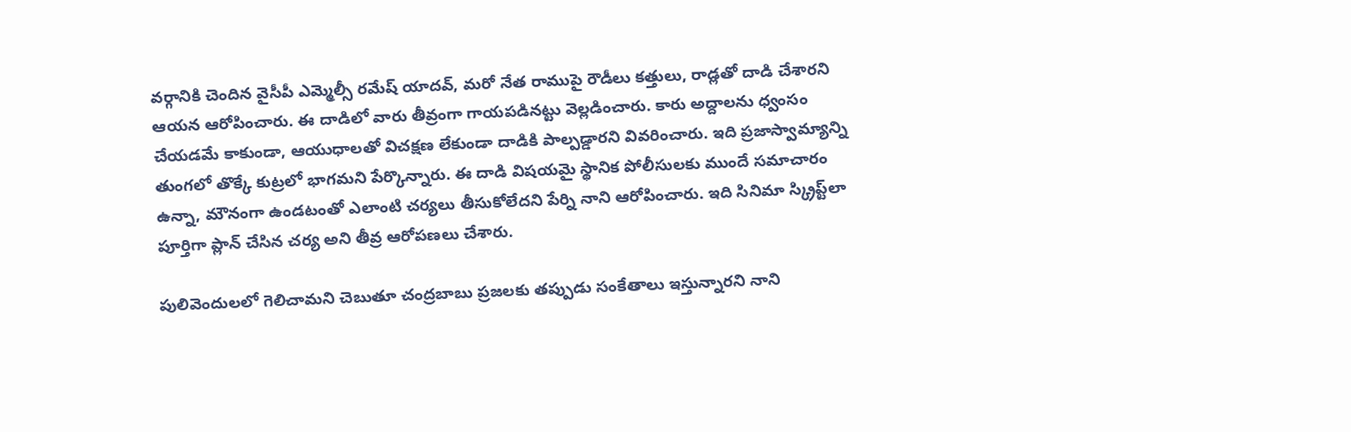వర్గానికి చెందిన వైసీపీ ఎమ్మెల్సీ రమేష్ యాదవ్, మరో నేత రాముపై రౌడీలు కత్తులు, రాడ్లతో దాడి చేశారని ఆయన ఆరోపించారు. ఈ దాడిలో వారు తీవ్రంగా గాయపడినట్టు వెల్లడించారు. కారు అద్దాలను ధ్వంసం చేయడమే కాకుండా, ఆయుధాలతో విచక్షణ లేకుండా దాడికి పాల్పడ్డారని వివరించారు. ఇది ప్రజాస్వామ్యాన్ని తుంగలో తొక్కే కుట్రలో భాగమని పేర్కొన్నారు. ఈ దాడి విషయమై స్థానిక పోలీసులకు ముందే సమాచారం ఉన్నా, మౌనంగా ఉండటంతో ఎలాంటి చర్యలు తీసుకోలేదని పేర్ని నాని ఆరోపించారు. ఇది సినిమా స్క్రిప్ట్‌లా పూర్తిగా ప్లాన్ చేసిన చర్య అని తీవ్ర ఆరోపణలు చేశారు.

పులివెందులలో గెలిచామని చెబుతూ చంద్రబాబు ప్రజలకు తప్పుడు సంకేతాలు ఇస్తున్నారని నాని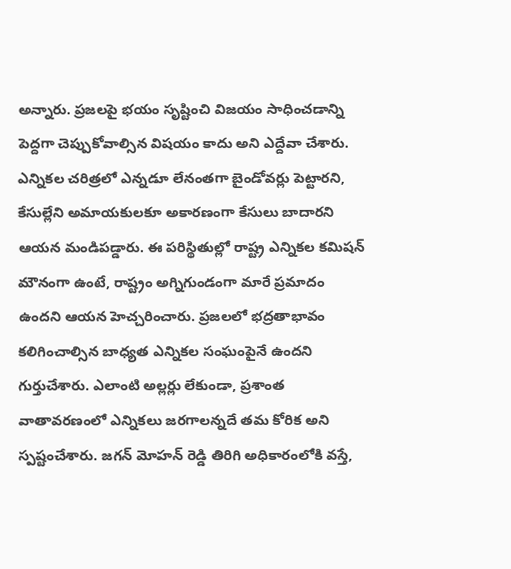అన్నారు. ప్రజలపై భయం సృష్టించి విజయం సాధించడాన్ని పెద్దగా చెప్పుకోవాల్సిన విషయం కాదు అని ఎద్దేవా చేశారు. ఎన్నికల చరిత్రలో ఎన్నడూ లేనంతగా బైండోవర్లు పెట్టారని, కేసుల్లేని అమాయకులకూ అకారణంగా కేసులు బాదారని ఆయన మండిపడ్డారు. ఈ పరిస్థితుల్లో రాష్ట్ర ఎన్నికల కమిషన్ మౌనంగా ఉంటే, రాష్ట్రం అగ్నిగుండంగా మారే ప్రమాదం ఉందని ఆయన హెచ్చరించారు. ప్రజలలో భద్రతాభావం కలిగించాల్సిన బాధ్యత ఎన్నికల సంఘంపైనే ఉందని గుర్తుచేశారు. ఎలాంటి అల్లర్లు లేకుండా, ప్రశాంత వాతావరణంలో ఎన్నికలు జరగాలన్నదే తమ కోరిక అని స్పష్టంచేశారు. జగన్ మోహన్ రెడ్డి తిరిగి అధికారంలోకి వస్తే,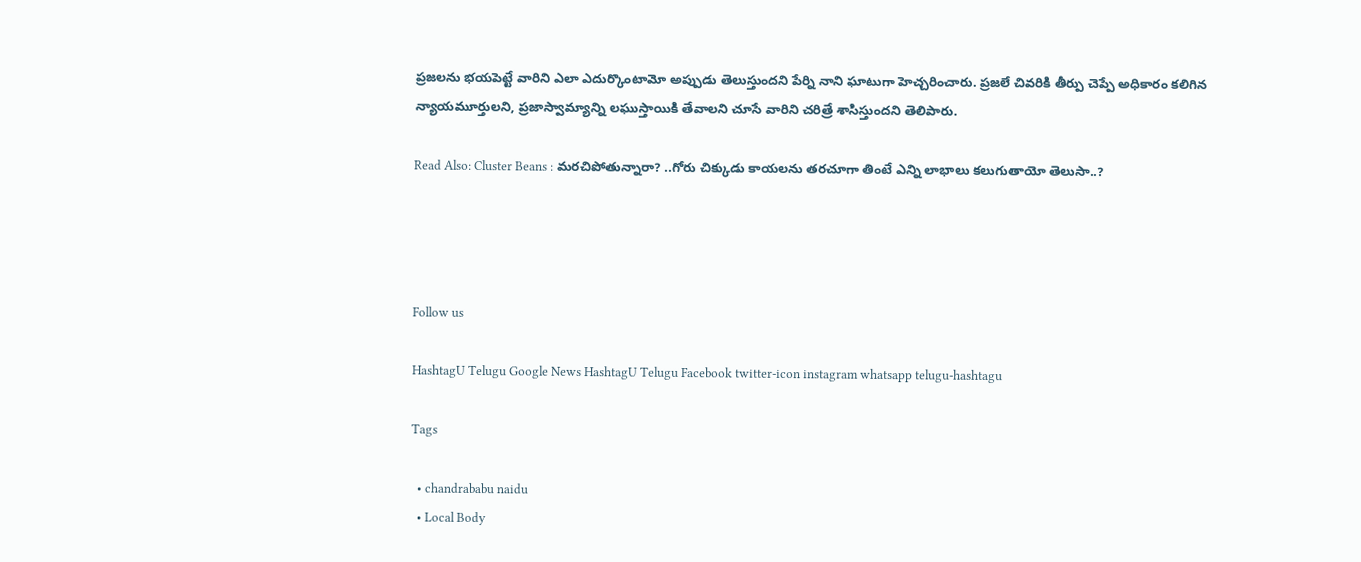ప్రజలను భయపెట్టే వారిని ఎలా ఎదుర్కొంటామో అప్పుడు తెలుస్తుందని పేర్ని నాని ఘాటుగా హెచ్చరించారు. ప్రజలే చివరికి తీర్పు చెప్పే అధికారం కలిగిన న్యాయమూర్తులని, ప్రజాస్వామ్యాన్ని లఘుస్తాయికి తేవాలని చూసే వారిని చరిత్రే శాసిస్తుందని తెలిపారు.

Read Also: Cluster Beans : మరచిపోతున్నారా? ..గోరు చిక్కుడు కాయ‌ల‌ను త‌రచూగా తింటే ఎన్ని లాభాలు క‌లుగుతాయో తెలుసా..?




Follow us

HashtagU Telugu Google News HashtagU Telugu Facebook twitter-icon instagram whatsapp telugu-hashtagu

Tags

  • chandrababu naidu
  • Local Body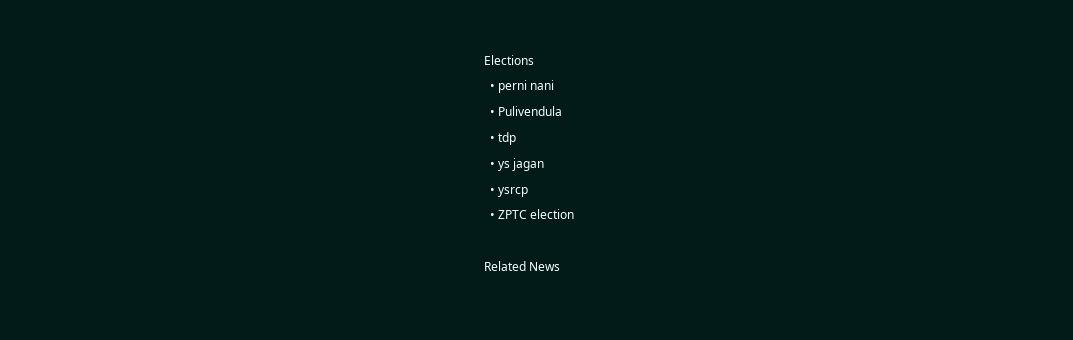Elections
  • perni nani
  • Pulivendula
  • tdp
  • ys jagan
  • ysrcp
  • ZPTC election

Related News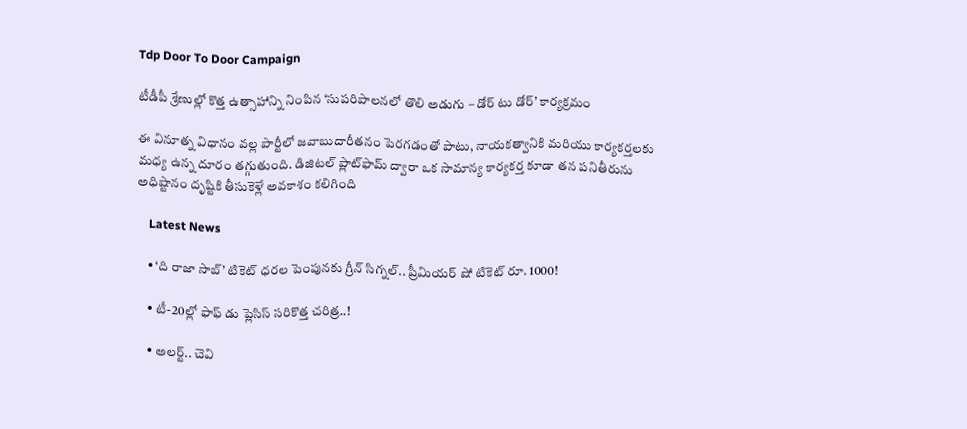Tdp Door To Door Campaign

టీడీపీ శ్రేణుల్లో కొత్త ఉత్సాహాన్ని నింపిన ‘సుపరిపాలనలో తొలి అడుగు – డోర్ టు డోర్’ కార్యక్రమం

ఈ వినూత్న విధానం వల్ల పార్టీలో జవాబుదారీతనం పెరగడంతో పాటు, నాయకత్వానికి మరియు కార్యకర్తలకు మధ్య ఉన్న దూరం తగ్గుతుంది. డిజిటల్ ప్లాట్‌ఫామ్ ద్వారా ఒక సామాన్య కార్యకర్త కూడా తన పనితీరును అధిష్టానం దృష్టికి తీసుకెళ్లే అవకాశం కలిగింది

    Latest News

    • ‘ది రాజా సాబ్’ టికెట్ ధరల పెంపునకు గ్రీన్ సిగ్నల్.. ప్రీమియర్ షో టికెట్ రూ. 1000!

    • టీ-20ల్లో ఫాఫ్ డు ప్లెసిస్ సరికొత్త చరిత్ర..!

    • అల‌ర్ట్‌.. చెవి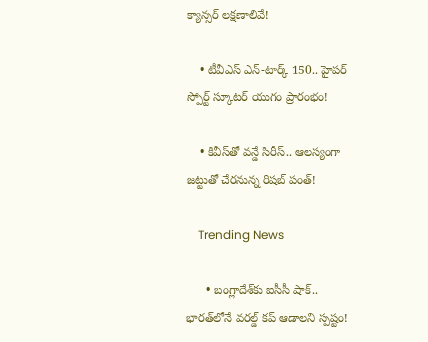క్యాన్స‌ర్ ల‌క్ష‌ణాలివే!

    • టీవీఎస్ ఎన్-టార్క్ 150.. హైపర్ స్పోర్ట్ స్కూటర్ యుగం ప్రారంభం!

    • కివీస్‌తో వన్డే సిరీస్.. ఆలస్యంగా జట్టుతో చేరనున్న రిషబ్ పంత్!

    Trending News

      • బంగ్లాదేశ్‌కు ఐసీసీ షాక్.. భారత్‌లోనే వరల్డ్ కప్ ఆడాలని స్పష్టం!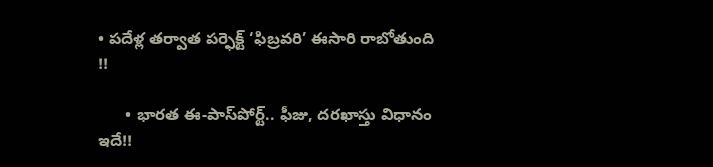• పదేళ్ల తర్వాత పర్ఫెక్ట్ ‘ఫిబ్రవరి’ ఈసారి రాబోతుంది !!

      • భారత ఈ-పాస్‌పోర్ట్.. ఫీజు, దరఖాస్తు విధానం ఇదే!!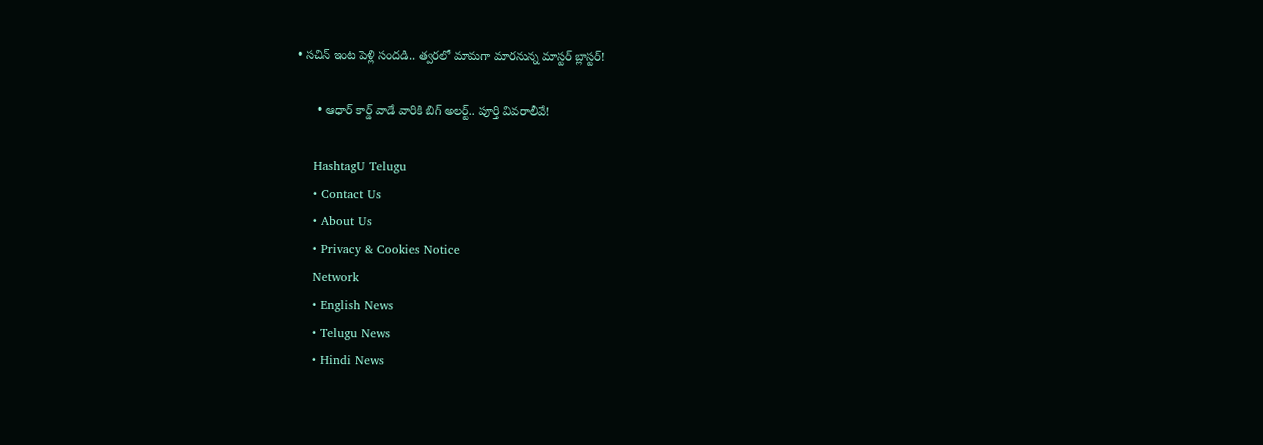• సచిన్ ఇంట పెళ్లి సంద‌డి.. త్వ‌ర‌లో మామ‌గా మార‌నున్న మాస్ట‌ర్ బ్లాస్ట‌ర్‌!

      • ఆధార్ కార్డ్ వాడే వారికి బిగ్ అల‌ర్ట్‌.. పూర్తి వివరాలీవే!

    HashtagU Telugu
    • Contact Us
    • About Us
    • Privacy & Cookies Notice
    Network
    • English News
    • Telugu News
    • Hindi News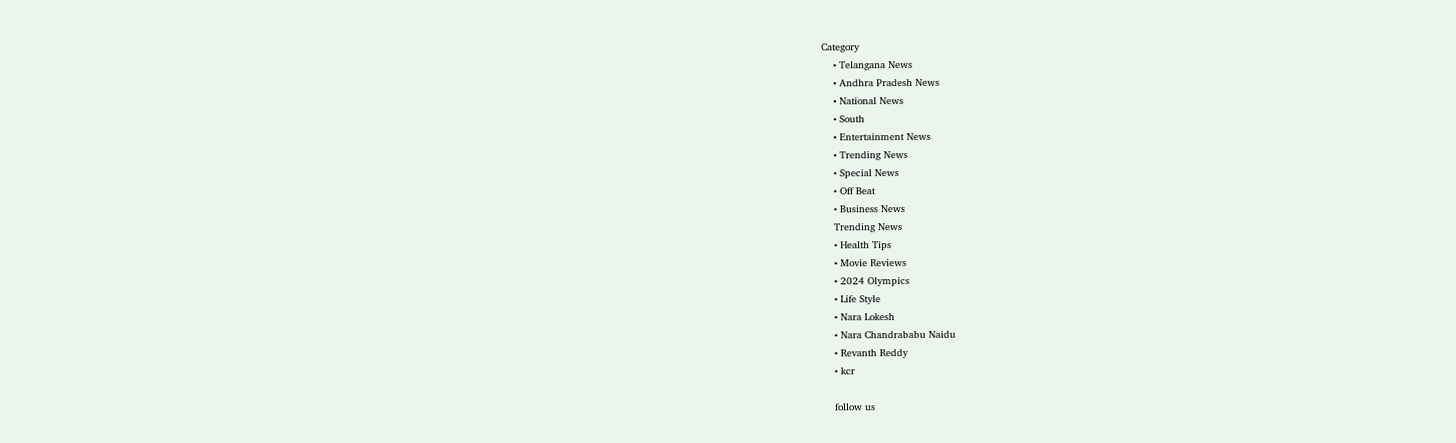Category
    • Telangana News
    • Andhra Pradesh News
    • National News
    • South
    • Entertainment News
    • Trending News
    • Special News
    • Off Beat
    • Business News
    Trending News
    • Health Tips
    • Movie Reviews
    • 2024 Olympics
    • Life Style
    • Nara Lokesh
    • Nara Chandrababu Naidu
    • Revanth Reddy
    • kcr

    follow us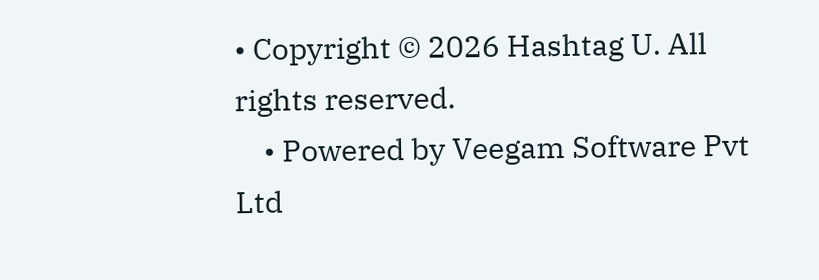• Copyright © 2026 Hashtag U. All rights reserved.
    • Powered by Veegam Software Pvt Ltd